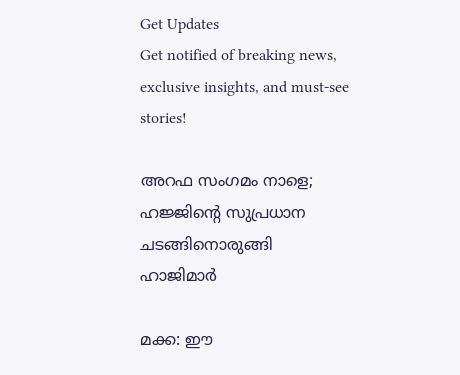Get Updates
Get notified of breaking news, exclusive insights, and must-see stories!

അറഫ സംഗമം നാളെ; ഹജ്ജിന്റെ സുപ്രധാന ചടങ്ങിനൊരുങ്ങി ഹാജിമാര്‍

മക്ക: ഈ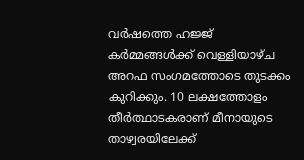വര്‍ഷത്തെ ഹജ്ജ് കര്‍മ്മങ്ങള്‍ക്ക് വെള്ളിയാഴ്ച അറഫ സംഗമത്തോടെ തുടക്കം കുറിക്കും. 10 ലക്ഷത്തോളം തീര്‍ത്ഥാടകരാണ് മീനായുടെ താഴ്വരയിലേക്ക്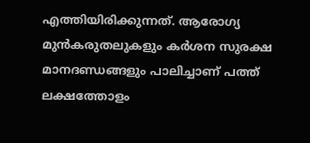എത്തിയിരിക്കുന്നത്. ആരോഗ്യ മുന്‍കരുതലുകളും കര്‍ശന സുരക്ഷ മാനദണ്ഡങ്ങളും പാലിച്ചാണ് പത്ത് ലക്ഷത്തോളം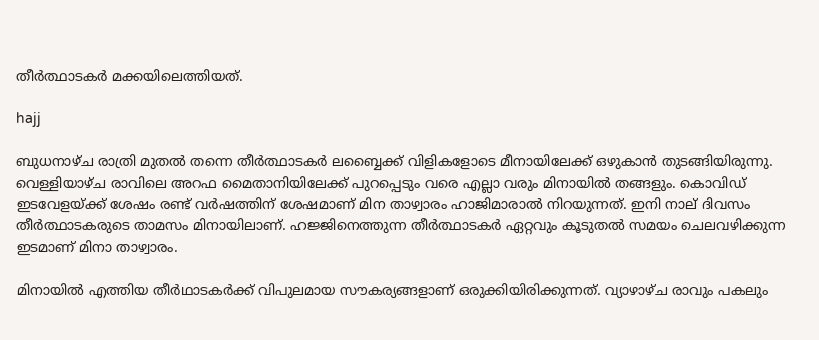തീര്‍ത്ഥാടകര്‍ മക്കയിലെത്തിയത്.

hajj

ബുധനാഴ്ച രാത്രി മുതല്‍ തന്നെ തീര്‍ത്ഥാടകര്‍ ലബ്ബൈക്ക് വിളികളോടെ മീനായിലേക്ക് ഒഴുകാന്‍ തുടങ്ങിയിരുന്നു. വെള്ളിയാഴ്ച രാവിലെ അറഫ മൈതാനിയിലേക്ക് പുറപ്പെടും വരെ എല്ലാ വരും മിനായില്‍ തങ്ങളും. കൊവിഡ് ഇടവേളയ്ക്ക് ശേഷം രണ്ട് വര്‍ഷത്തിന് ശേഷമാണ് മിന താഴ്വാരം ഹാജിമാരാല്‍ നിറയുന്നത്. ഇനി നാല് ദിവസം തീര്‍ത്ഥാടകരുടെ താമസം മിനായിലാണ്. ഹജ്ജിനെത്തുന്ന തീര്‍ത്ഥാടകര്‍ ഏറ്റവും കൂടുതല്‍ സമയം ചെലവഴിക്കുന്ന ഇടമാണ് മിനാ താഴ്വാരം.

മിനായില്‍ എത്തിയ തീര്‍ഥാടകര്‍ക്ക് വിപുലമായ സൗകര്യങ്ങളാണ് ഒരുക്കിയിരിക്കുന്നത്. വ്യാഴാഴ്ച രാവും പകലും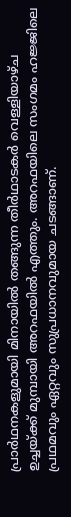പ്രാര്‍ഥനകളുമായി മിനായില്‍ തങ്ങുന്ന തീര്‍ഥാടകര്‍ വെള്ളിയാഴ്ച ഉച്ചയ്ക്ക് മുമ്പായി അറഫയില്‍ എത്തും. അറഫയിലെ സംഗമം ഹജ്ജിലെ പ്രഥമവും ഏറ്റവും സുപ്രധാനവുമായ ചടങ്ങാണ്.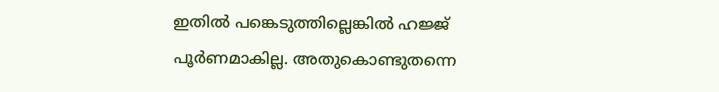ഇതില്‍ പങ്കെടുത്തില്ലെങ്കില്‍ ഹജ്ജ് പൂര്‍ണമാകില്ല. അതുകൊണ്ടുതന്നെ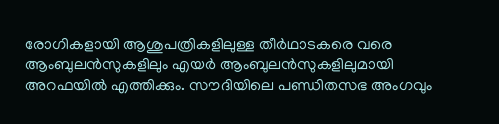രോഗികളായി ആശുപത്രികളിലുള്ള തീര്‍ഥാടകരെ വരെ ആംബുലന്‍സുകളിലും എയര്‍ ആംബുലന്‍സുകളിലുമായി അറഫയില്‍ എത്തിക്കും. സൗദിയിലെ പണ്ഡിതസഭ അംഗവും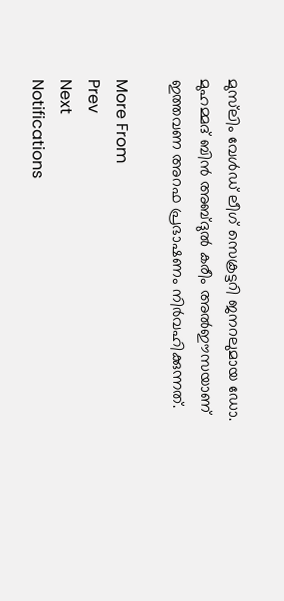മുസ്‌ലിം വേള്‍ഡ് ലീഗ് സെക്രട്ടറി ജനറലുമായ ഡോ. മുഹമ്മദ് ബിന്‍ അബ്ദുല്‍ കരീം അല്‍ഈസയാണ് ഇത്തവണ അറഫ പ്രഭാഷണം നിര്‍വഹിക്കുന്നത്.

More From
Prev
Next
Notifications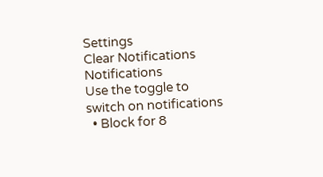Settings
Clear Notifications
Notifications
Use the toggle to switch on notifications
  • Block for 8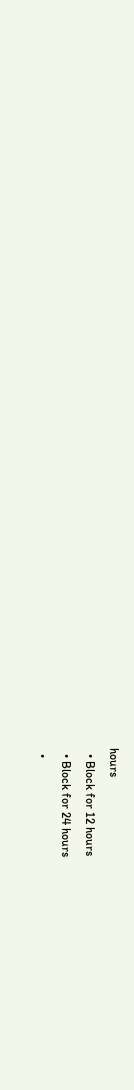hours
  • Block for 12 hours
  • Block for 24 hours
  •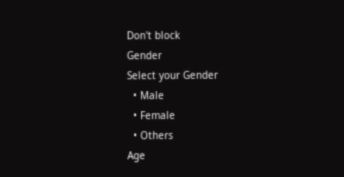Don't block
Gender
Select your Gender
  • Male
  • Female
  • Others
Age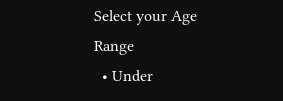Select your Age Range
  • Under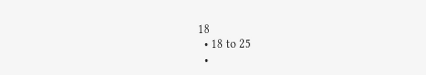18
  • 18 to 25
  •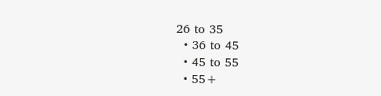26 to 35
  • 36 to 45
  • 45 to 55
  • 55+